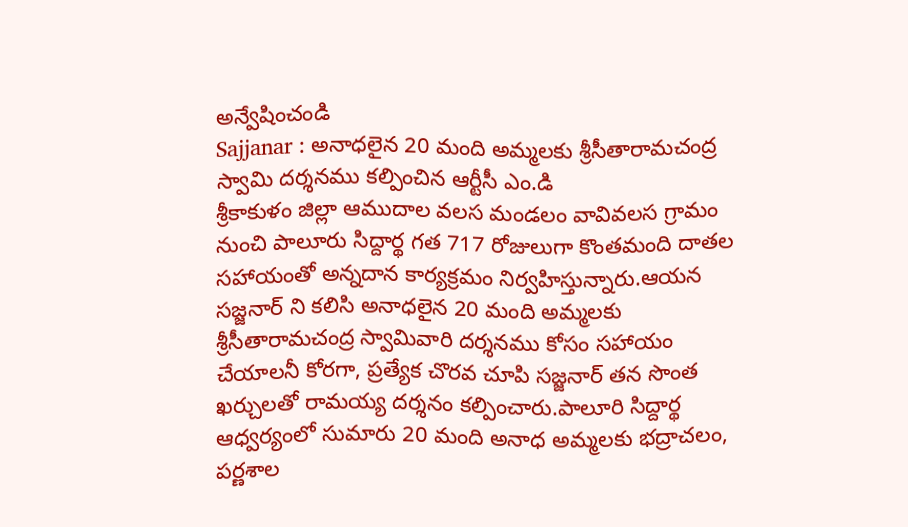అన్వేషించండి
Sajjanar : అనాధలైన 20 మంది అమ్మలకు శ్రీసీతారామచంద్ర స్వామి దర్శనము కల్పించిన ఆర్టీసీ ఎం.డి
శ్రీకాకుళం జిల్లా ఆముదాల వలస మండలం వావివలస గ్రామం నుంచి పాలూరు సిద్దార్థ గత 717 రోజులుగా కొంతమంది దాతల సహాయంతో అన్నదాన కార్యక్రమం నిర్వహిస్తున్నారు.ఆయన సజ్జనార్ ని కలిసి అనాధలైన 20 మంది అమ్మలకు శ్రీసీతారామచంద్ర స్వామివారి దర్శనము కోసం సహాయం చేయాలనీ కోరగా, ప్రత్యేక చొరవ చూపి సజ్జనార్ తన సొంత ఖర్చులతో రామయ్య దర్శనం కల్పించారు.పాలూరి సిద్దార్థ ఆధ్వర్యంలో సుమారు 20 మంది అనాధ అమ్మలకు భద్రాచలం, పర్ణశాల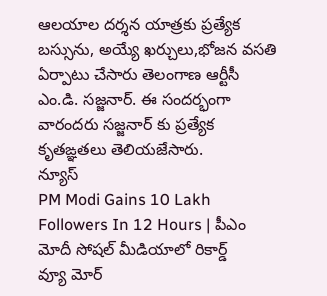ఆలయాల దర్శన యాత్రకు ప్రత్యేక బస్సును, అయ్యే ఖర్చులు,భోజన వసతి ఏర్పాటు చేసారు తెలంగాణ ఆర్టీసీ ఎం.డి. సజ్జనార్. ఈ సందర్భంగా వారందరు సజ్జనార్ కు ప్రత్యేక కృతఙ్ఞతలు తెలియజేసారు.
న్యూస్
PM Modi Gains 10 Lakh Followers In 12 Hours | పీఎం మోదీ సోషల్ మీడియాలో రికార్డ్
వ్యూ మోర్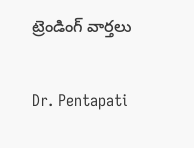ట్రెండింగ్ వార్తలు

Dr. Pentapati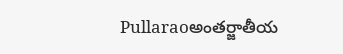Pullaraoఅంతర్జాతీయ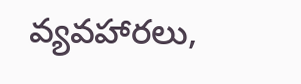వ్యవహారలు,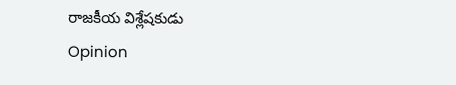రాజకీయ విశ్లేషకుడు
Opinion